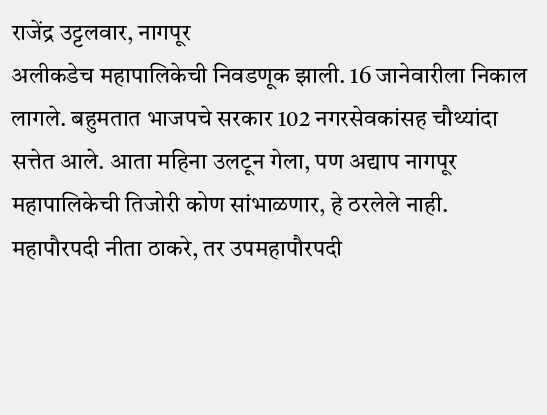राजेंद्र उट्टलवार, नागपूर
अलीकडेच महापालिकेची निवडणूक झाली. 16 जानेवारीला निकाल लागले. बहुमतात भाजपचे सरकार 102 नगरसेवकांसह चौथ्यांदा सत्तेत आले. आता महिना उलटून गेला, पण अद्याप नागपूर महापालिकेची तिजोरी कोण सांभाळणार, हे ठरलेले नाही. महापौरपदी नीता ठाकरे, तर उपमहापौरपदी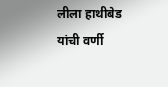लीला हाथीबेड यांची वर्णी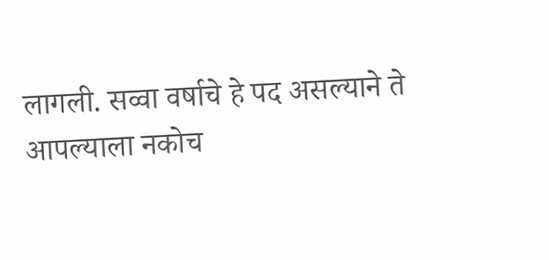लागली. सव्वा वर्षाचे हे पद असल्याने ते आपल्याला नकोच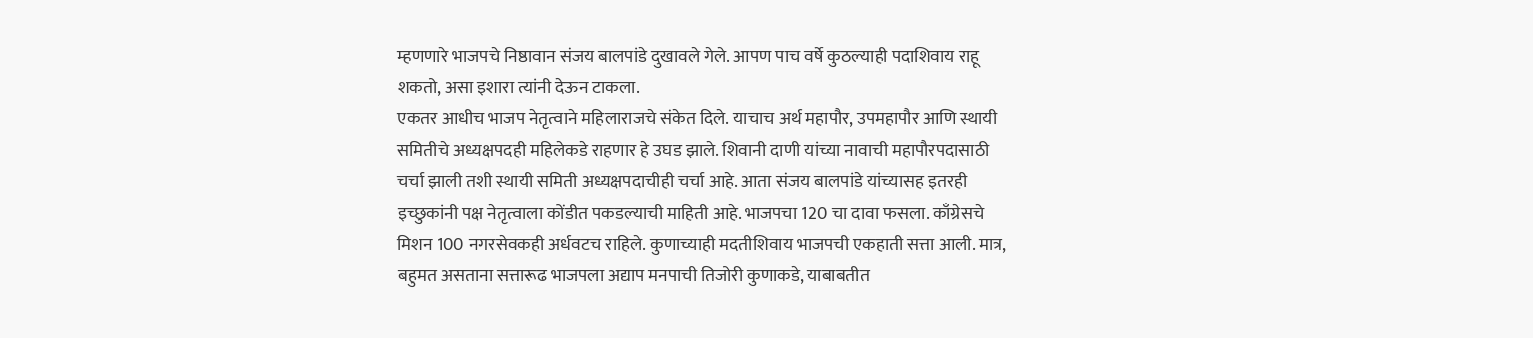म्हणणारे भाजपचे निष्ठावान संजय बालपांडे दुखावले गेले. आपण पाच वर्षे कुठल्याही पदाशिवाय राहू शकतो, असा इशारा त्यांनी देऊन टाकला.
एकतर आधीच भाजप नेतृत्वाने महिलाराजचे संकेत दिले. याचाच अर्थ महापौर, उपमहापौर आणि स्थायी समितीचे अध्यक्षपदही महिलेकडे राहणार हे उघड झाले. शिवानी दाणी यांच्या नावाची महापौरपदासाठी चर्चा झाली तशी स्थायी समिती अध्यक्षपदाचीही चर्चा आहे. आता संजय बालपांडे यांच्यासह इतरही
इच्छुकांनी पक्ष नेतृत्वाला कोंडीत पकडल्याची माहिती आहे. भाजपचा 120 चा दावा फसला. काँग्रेसचे मिशन 100 नगरसेवकही अर्धवटच राहिले. कुणाच्याही मदतीशिवाय भाजपची एकहाती सत्ता आली. मात्र, बहुमत असताना सत्तारूढ भाजपला अद्याप मनपाची तिजोरी कुणाकडे, याबाबतीत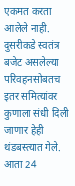एकमत करता आलेले नाही.
दुसरीकडे स्वतंत्र बजेट असलेल्या परिवहनसोबतच इतर समित्यांवर कुणाला संधी दिली जाणार हेही थंडबस्त्यात गेले. आता 24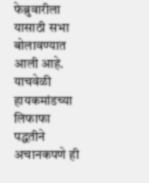फेब्रुवारीला यासाठी सभा बोलावण्यात आली आहे. याचवेळी हायकमांडच्या लिफाफा पद्धतीने अचानकपणे ही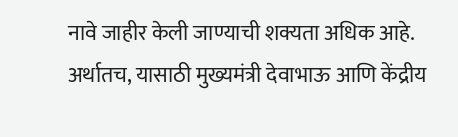नावे जाहीर केली जाण्याची शक्यता अधिक आहे. अर्थातच, यासाठी मुख्यमंत्री देवाभाऊ आणि केंद्रीय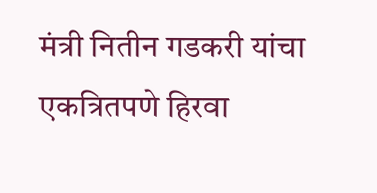मंत्री नितीन गडकरी यांचा एकत्रितपणे हिरवा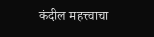कंदील महत्त्वाचा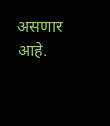असणार आहे.